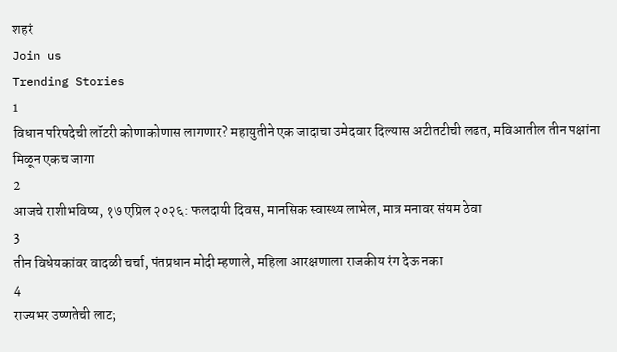शहरं
Join us
Trending Stories
1
विधान परिषदेची लॉटरी कोणाकोणास लागणार? महायुतीने एक जादाचा उमेदवार दिल्यास अटीतटीची लढत, मविआतील तीन पक्षांना मिळून एकच जागा
2
आजचे राशीभविष्य, १७ एप्रिल २०२६: फलदायी दिवस, मानसिक स्वास्थ्य लाभेल, मात्र मनावर संयम ठेवा
3
तीन विधेयकांवर वादळी चर्चा, पंतप्रधान मोदी म्हणाले, महिला आरक्षणाला राजकीय रंग देऊ नका
4
राज्यभर उष्णतेची लाट;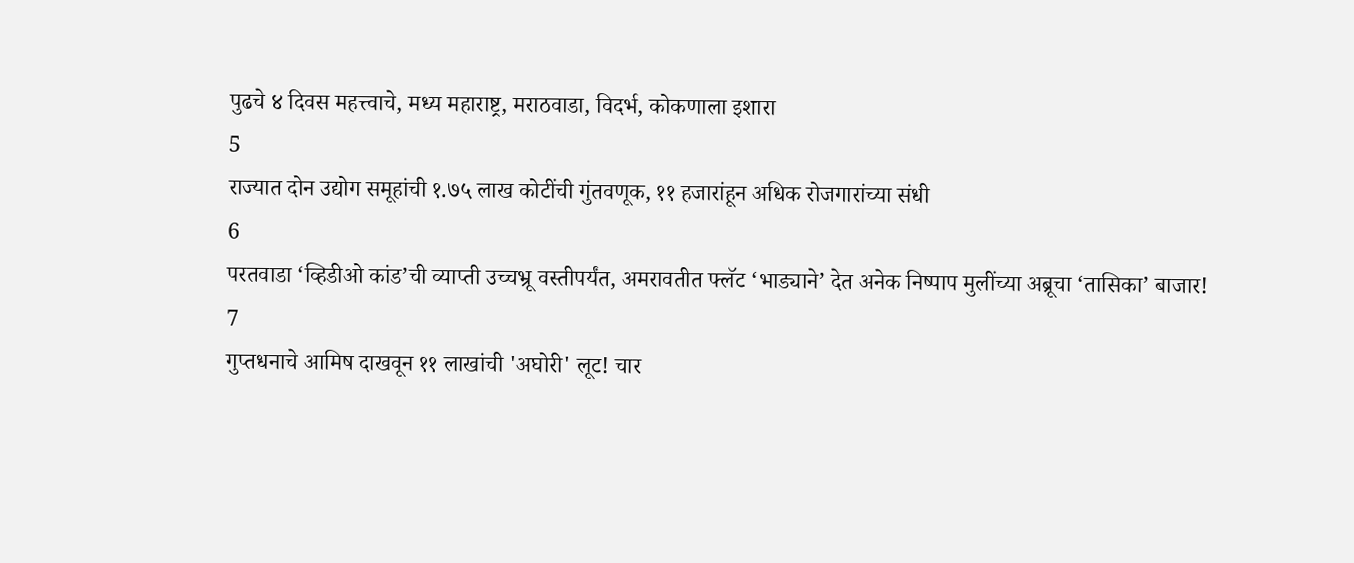पुढचे ४ दिवस महत्त्वाचे, मध्य महाराष्ट्र, मराठवाडा, विदर्भ, कोकणाला इशारा
5
राज्यात दोन उद्योग समूहांची १.७५ लाख कोटींची गुंतवणूक, ११ हजारांहून अधिक रोजगारांच्या संधी
6
परतवाडा ‘व्हिडीओ कांड’ची व्याप्ती उच्चभ्रू वस्तीपर्यंत, अमरावतीत फ्लॅट ‘भाड्याने’ देत अनेक निष्पाप मुलींच्या अब्रूचा ‘तासिका’ बाजार!
7
गुप्तधनाचे आमिष दाखवून ११ लाखांची 'अघोरी' लूट! चार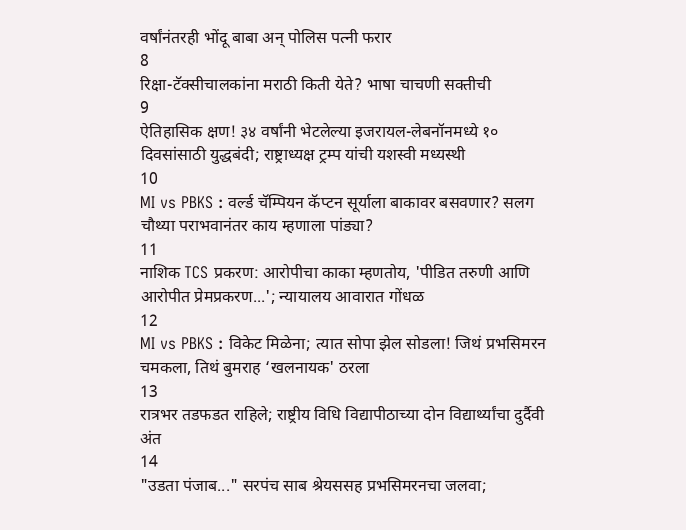वर्षांनंतरही भोंदू बाबा अन् पोलिस पत्नी फरार
8
रिक्षा-टॅक्सीचालकांना मराठी किती येते? भाषा चाचणी सक्तीची
9
ऐतिहासिक क्षण! ३४ वर्षांनी भेटलेल्या इजरायल-लेबनॉनमध्ये १० दिवसांसाठी युद्धबंदी; राष्ट्राध्यक्ष ट्रम्प यांची यशस्वी मध्यस्थी
10
MI vs PBKS : वर्ल्ड चॅम्पियन कॅप्टन सूर्याला बाकावर बसवणार? सलग चौथ्या पराभवानंतर काय म्हणाला पांड्या?
11
नाशिक TCS प्रकरण: आरोपीचा काका म्हणतोय, 'पीडित तरुणी आणि आरोपीत प्रेमप्रकरण...'; न्यायालय आवारात गोंधळ
12
MI vs PBKS : विकेट मिळेना; त्यात सोपा झेल सोडला! जिथं प्रभसिमरन चमकला, तिथं बुमराह ‘खलनायक' ठरला
13
रात्रभर तडफडत राहिले; राष्ट्रीय विधि विद्यापीठाच्या दोन विद्यार्थ्यांचा दुर्दैवी अंत
14
"उडता पंजाब..." सरपंच साब श्रेयससह प्रभसिमरनचा जलवा;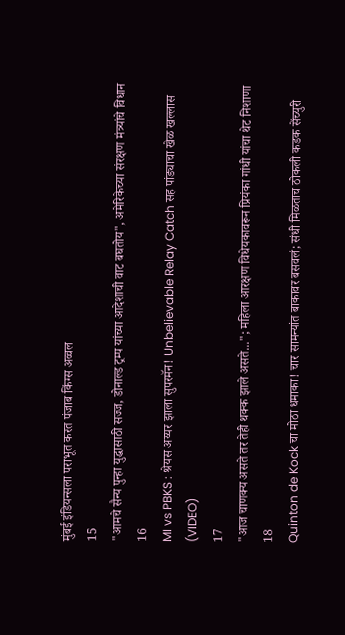मुंबई इंडियन्सला पराभूत करत पंजाब किंग्स अव्वल
15
"आमचे सैन्य पुन्हा युद्धासाठी सज्ज, डोनाल्ड ट्रम्प यांच्या आदेशाची वाट बघतोय", अमेरिकेच्या संरक्षण मंत्र्यांचे विधान
16
MI vs PBKS : श्रेयस अय्यर झाला सुपरमॅन! Unbelievable Relay Catch सह पांड्याचा खेळ खल्लास (VIDEO)
17
"आज चाणक्य असते तर तेही थक्क झाले असते..."; महिला आरक्षण विधेयकावरून प्रियंका गांधी यांचा थेट निशाणा
18
Quinton de Kock चा मोठा धमाका! चार सामन्यांत बाकावर बसवलं; संधी मिळताच ठोकली कडक सेंच्युरी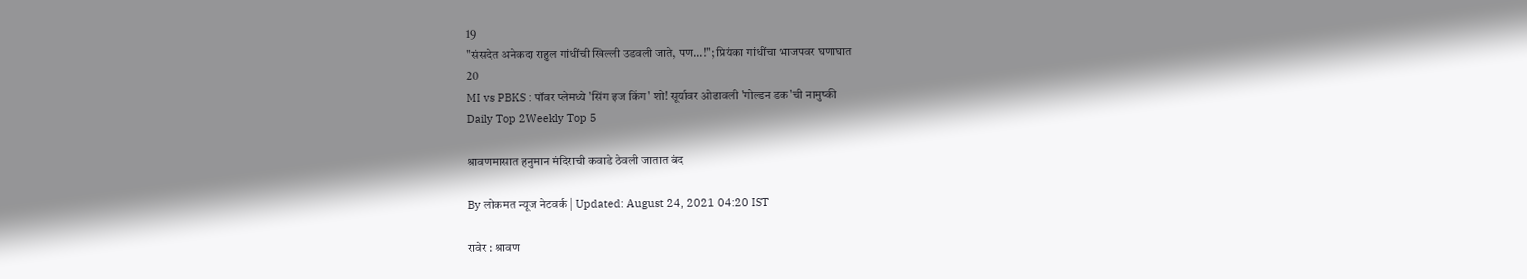19
"संसदेत अनेकदा राहुल गांधींची खिल्ली उडवली जाते, पण...!"; प्रियंका गांधींचा भाजपवर घणाघात
20
MI vs PBKS : पॉवर प्लेमध्ये 'सिंग इज किंग' शो! सूर्यावर ओढावली 'गोल्डन डक'ची नामुष्की
Daily Top 2Weekly Top 5

श्रावणमासात हनुमान मंदिराची कवाडे ठेवली जातात बंद

By लोकमत न्यूज नेटवर्क | Updated: August 24, 2021 04:20 IST

रावेर : श्रावण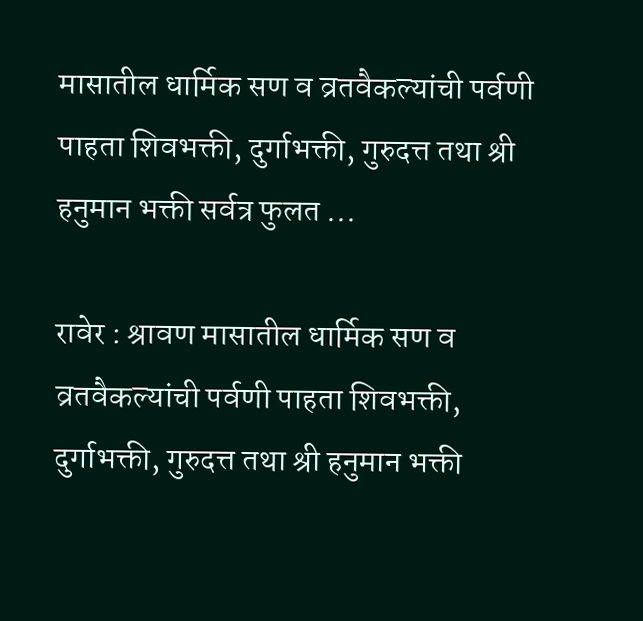मासातील धार्मिक सण व व्रतवैकल्यांची पर्वणी पाहता शिवभक्ती, दुर्गाभक्ती, गुरुदत्त तथा श्री हनुमान भक्ती सर्वत्र फुलत ...

रावेर : श्रावण मासातील धार्मिक सण व व्रतवैकल्यांची पर्वणी पाहता शिवभक्ती, दुर्गाभक्ती, गुरुदत्त तथा श्री हनुमान भक्ती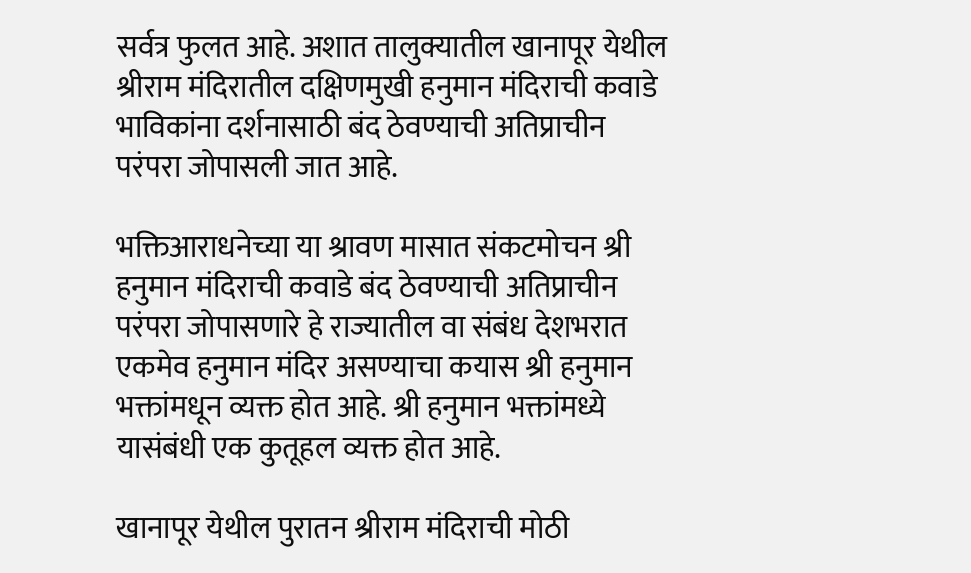सर्वत्र फुलत आहे. अशात तालुक्यातील खानापूर येथील श्रीराम मंदिरातील दक्षिणमुखी हनुमान मंदिराची कवाडे भाविकांना दर्शनासाठी बंद ठेवण्याची अतिप्राचीन परंपरा जोपासली जात आहे.

भक्तिआराधनेच्या या श्रावण मासात संकटमोचन श्री हनुमान मंदिराची कवाडे बंद ठेवण्याची अतिप्राचीन परंपरा जोपासणारे हे राज्यातील वा संबंध देशभरात एकमेव हनुमान मंदिर असण्याचा कयास श्री हनुमान भक्तांमधून व्यक्त होत आहे. श्री हनुमान भक्तांमध्ये यासंबंधी एक कुतूहल व्यक्त होत आहे.

खानापूर येथील पुरातन श्रीराम मंदिराची मोठी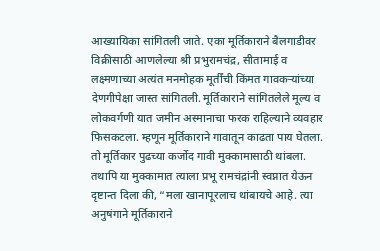आख्यायिका सांगितली जाते. एका मूर्तिकाराने बैलगाडीवर विक्रीसाठी आणलेल्या श्री प्रभुरामचंद्र, सीतामाई व लक्ष्मणाच्या अत्यंत मनमोहक मूर्तींची किंमत गावकऱ्यांच्या देणगीपेक्षा जास्त सांगितली. मूर्तिकाराने सांगितलेले मूल्य व लोकवर्गणी यात जमीन अस्मानाचा फरक राहिल्याने व्यवहार फिसकटला. म्हणून मूर्तिकाराने गावातून काढता पाय घेतला. तो मूर्तिकार पुढच्या कर्जोद गावी मुक्कामासाठी थांबला. तथापि या मुक्कामात त्याला प्रभू रामचंद्रांनी स्वप्नात येऊन दृष्टान्त दिला की, “मला खानापूरलाच थांबायचे आहे. त्या अनुषंगाने मूर्तिकाराने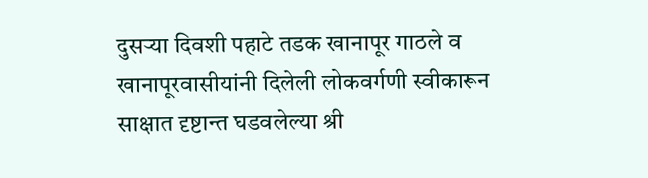दुसऱ्या दिवशी पहाटे तडक खानापूर गाठले व खानापूरवासीयांनी दिलेली लोकवर्गणी स्वीकारून साक्षात दृष्टान्त घडवलेल्या श्री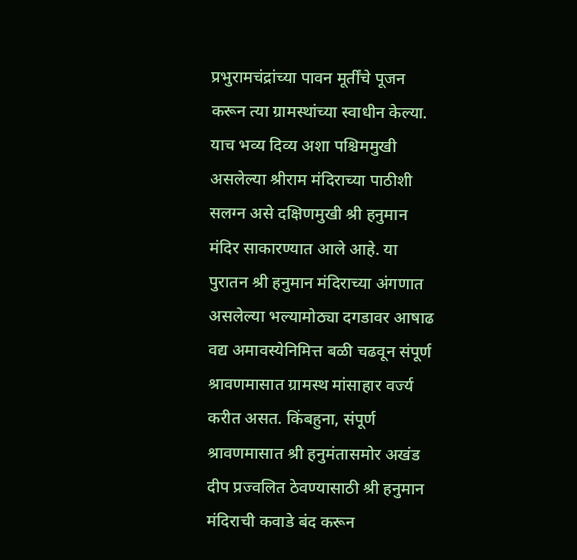प्रभुरामचंद्रांच्या पावन मूर्तींचे पूजन करून त्या ग्रामस्थांच्या स्वाधीन केल्या. याच भव्य दिव्य अशा पश्चिममुखी असलेल्या श्रीराम मंदिराच्या पाठीशी सलग्न असे दक्षिणमुखी श्री हनुमान मंदिर साकारण्यात आले आहे. या पुरातन श्री हनुमान मंदिराच्या अंगणात असलेल्या भल्यामोठ्या दगडावर आषाढ वद्य अमावस्येनिमित्त बळी चढवून संपूर्ण श्रावणमासात ग्रामस्थ मांसाहार वर्ज्य करीत असत. किंबहुना, संपूर्ण श्रावणमासात श्री हनुमंतासमोर अखंड दीप प्रज्वलित ठेवण्यासाठी श्री हनुमान मंदिराची कवाडे बंद करून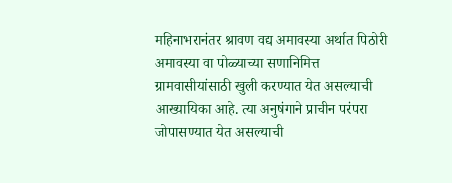महिनाभरानंतर श्रावण वद्य अमावस्या अर्थात पिठोरी अमावस्या वा पोळ्याच्या सणानिमित्त ग्रामवासीयांसाठी खुली करण्यात येत असल्याची आख्यायिका आहे. त्या अनुषंगाने प्राचीन परंपरा जोपासण्यात येत असल्याची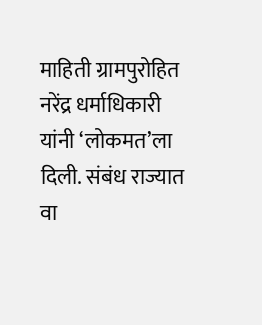माहिती ग्रामपुरोहित नरेंद्र धर्माधिकारी यांनी ‘लोकमत’ला दिली. संबंध राज्यात वा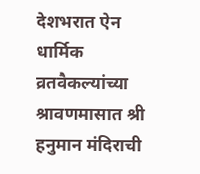देशभरात ऐन धार्मिक व्रतवैकल्यांच्या श्रावणमासात श्री हनुमान मंदिराची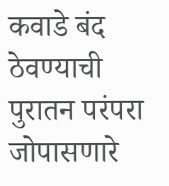कवाडे बंद ठेवण्याची पुरातन परंपरा जोपासणारे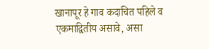खानापूर हे गाव कदाचित पहिले व एकमाद्वितीय असावे, असा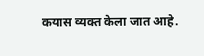कयास व्यक्त केला जात आहे.